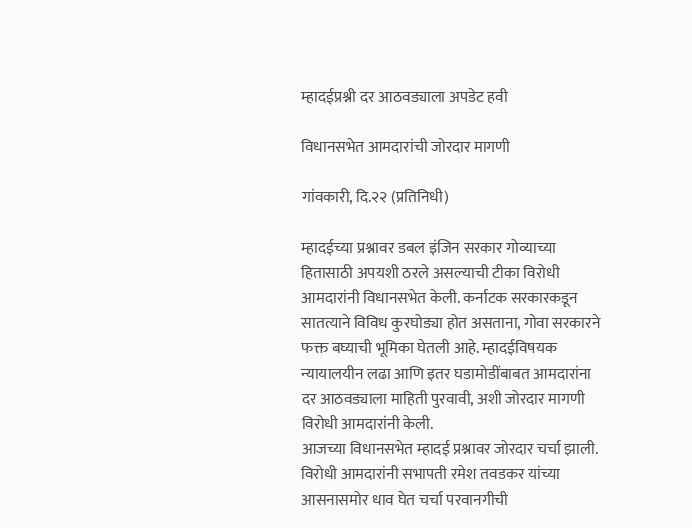म्हादईप्रश्नी दर आठवड्याला अपडेट हवी

विधानसभेत आमदारांची जोरदार मागणी

गांवकारी, दि.२२ (प्रतिनिधी)

म्हादईच्या प्रश्नावर डबल इंजिन सरकार गोव्याच्या हितासाठी अपयशी ठरले असल्याची टीका विरोधी आमदारांनी विधानसभेत केली. कर्नाटक सरकारकडून सातत्याने विविध कुरघोड्या होत असताना, गोवा सरकारने फक्त बघ्याची भूमिका घेतली आहे. म्हादईविषयक न्यायालयीन लढा आणि इतर घडामोडींबाबत आमदारांना दर आठवड्याला माहिती पुरवावी, अशी जोरदार मागणी विरोधी आमदारांनी केली.
आजच्या विधानसभेत म्हादई प्रश्नावर जोरदार चर्चा झाली. विरोधी आमदारांनी सभापती रमेश तवडकर यांच्या आसनासमोर धाव घेत चर्चा परवानगीची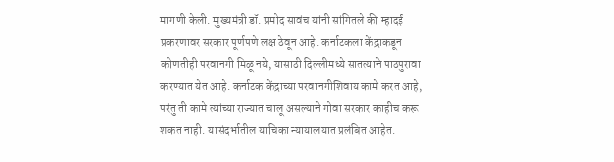मागणी केली. मुख्यमंत्री डॉ. प्रमोद सावंच यांनी सांगितले की म्हादई प्रकरणावर सरकार पूर्णपणे लक्ष ठेवून आहे. कर्नाटकला केंद्राकडून कोणतीही परवानगी मिळू नये, यासाठी दिल्लीमध्ये सातत्याने पाठपुरावा करण्यात येत आहे. कर्नाटक केंद्राच्या परवानगीशिवाय कामे करत आहे, परंतु ती कामे त्यांच्या राज्यात चालू असल्याने गोवा सरकार काहीच करू शकत नाही. यासंदर्भातील याचिका न्यायालयात प्रलंबित आहेत.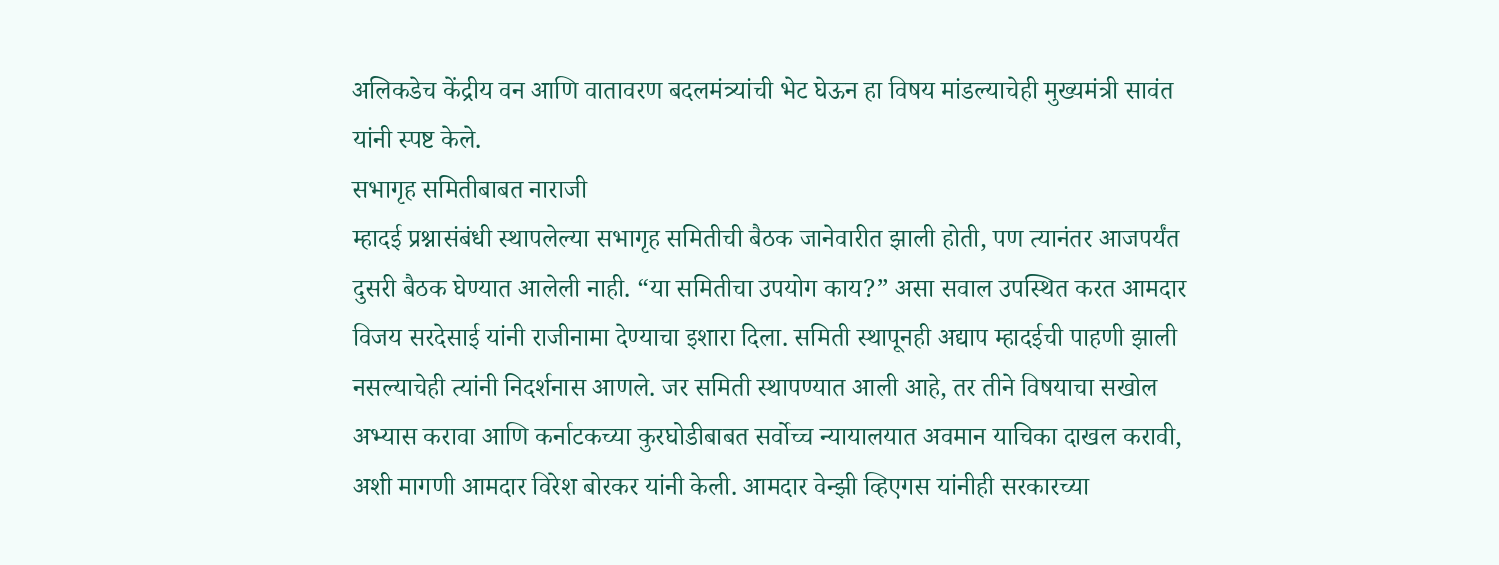अलिकडेच केंद्रीय वन आणि वातावरण बदलमंत्र्यांची भेट घेऊन हा विषय मांडल्याचेही मुख्यमंत्री सावंत यांनी स्पष्ट केले.
सभागृह समितीबाबत नाराजी
म्हादई प्रश्नासंबंधी स्थापलेल्या सभागृह समितीची बैठक जानेवारीत झाली होती, पण त्यानंतर आजपर्यंत दुसरी बैठक घेण्यात आलेली नाही. “या समितीचा उपयोग काय?” असा सवाल उपस्थित करत आमदार विजय सरदेसाई यांनी राजीनामा देण्याचा इशारा दिला. समिती स्थापूनही अद्याप म्हादईची पाहणी झाली नसल्याचेही त्यांनी निदर्शनास आणले. जर समिती स्थापण्यात आली आहे, तर तीने विषयाचा सखोल अभ्यास करावा आणि कर्नाटकच्या कुरघोडीबाबत सर्वोच्च न्यायालयात अवमान याचिका दाखल करावी, अशी मागणी आमदार विरेश बोरकर यांनी केली. आमदार वेन्झी व्हिएगस यांनीही सरकारच्या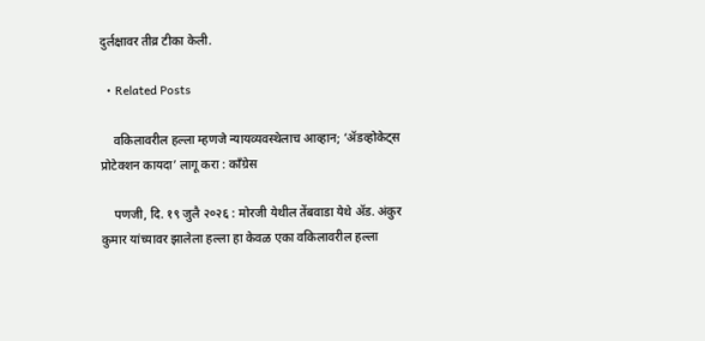दुर्लक्षावर तीव्र टीका केली.

  • Related Posts

    वकिलावरील हल्ला म्हणजे न्यायव्यवस्थेलाच आव्हान; ‘ॲडव्होकेट्स प्रोटेक्शन कायदा’ लागू करा : काँग्रेस

    पणजी, दि. १९ जुलै २०२६ : मोरजी येथील तेंबवाडा येथे ॲड. अंकुर कुमार यांच्यावर झालेला हल्ला हा केवळ एका वकिलावरील हल्ला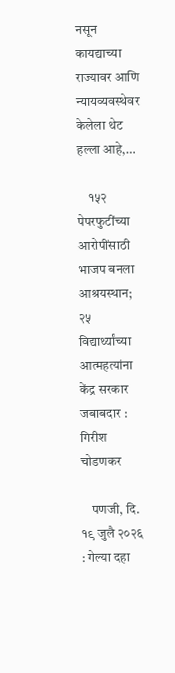नसून कायद्याच्या राज्यावर आणि न्यायव्यवस्थेवर केलेला थेट हल्ला आहे,…

    १५२ पेपरफुटींच्या आरोपींसाठी भाजप बनला आश्रयस्थान; २५ विद्यार्थ्यांच्या आत्महत्यांना केंद्र सरकार जबाबदार : गिरीश चोडणकर

    पणजी, दि. १९ जुलै २०२६ : गेल्या दहा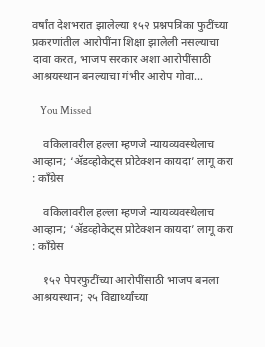वर्षांत देशभरात झालेल्या १५२ प्रश्नपत्रिका फुटींच्या प्रकरणांतील आरोपींना शिक्षा झालेली नसल्याचा दावा करत, भाजप सरकार अशा आरोपींसाठी आश्रयस्थान बनल्याचा गंभीर आरोप गोवा…

    You Missed

    वकिलावरील हल्ला म्हणजे न्यायव्यवस्थेलाच आव्हान; ‘ॲडव्होकेट्स प्रोटेक्शन कायदा’ लागू करा : काँग्रेस

    वकिलावरील हल्ला म्हणजे न्यायव्यवस्थेलाच आव्हान; ‘ॲडव्होकेट्स प्रोटेक्शन कायदा’ लागू करा : काँग्रेस

    १५२ पेपरफुटींच्या आरोपींसाठी भाजप बनला आश्रयस्थान; २५ विद्यार्थ्यांच्या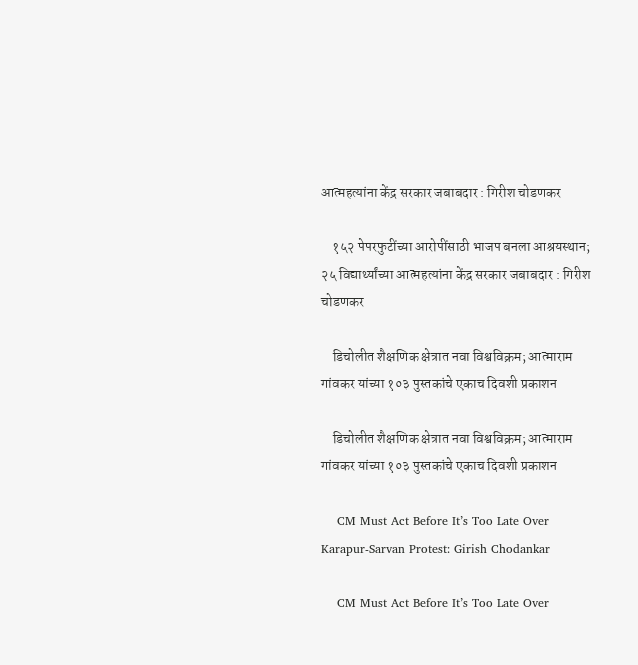आत्महत्यांना केंद्र सरकार जबाबदार : गिरीश चोडणकर

    १५२ पेपरफुटींच्या आरोपींसाठी भाजप बनला आश्रयस्थान; २५ विद्यार्थ्यांच्या आत्महत्यांना केंद्र सरकार जबाबदार : गिरीश चोडणकर

    डिचोलीत शैक्षणिक क्षेत्रात नवा विश्वविक्रम; आत्माराम गांवकर यांच्या १०३ पुस्तकांचे एकाच दिवशी प्रकाशन

    डिचोलीत शैक्षणिक क्षेत्रात नवा विश्वविक्रम; आत्माराम गांवकर यांच्या १०३ पुस्तकांचे एकाच दिवशी प्रकाशन

    CM Must Act Before It’s Too Late Over Karapur-Sarvan Protest: Girish Chodankar

    CM Must Act Before It’s Too Late Over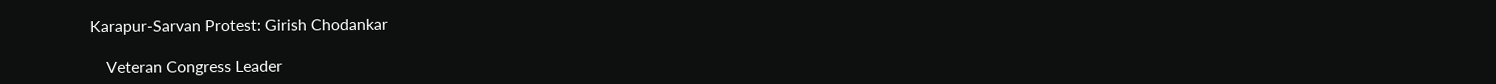Karapur-Sarvan Protest: Girish Chodankar

    Veteran Congress Leader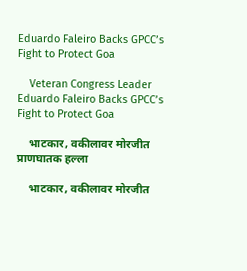Eduardo Faleiro Backs GPCC’s Fight to Protect Goa

    Veteran Congress Leader Eduardo Faleiro Backs GPCC’s Fight to Protect Goa

    भाटकार, वकीलावर मोरजीत प्राणघातक हल्ला

    भाटकार, वकीलावर मोरजीत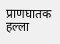प्राणघातक हल्ला